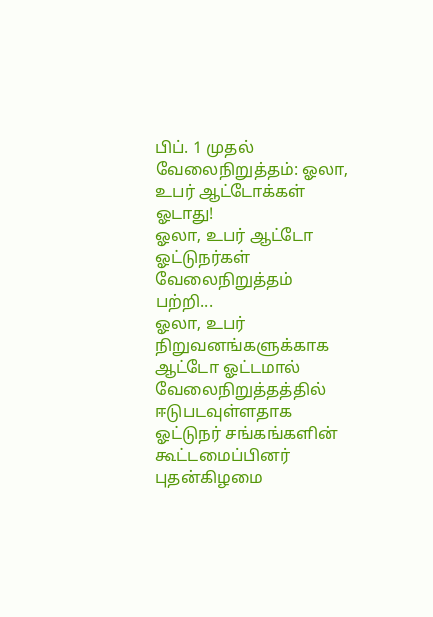பிப். 1 முதல் வேலைநிறுத்தம்: ஓலா, உபர் ஆட்டோக்கள் ஓடாது!
ஓலா, உபர் ஆட்டோ ஓட்டுநர்கள் வேலைநிறுத்தம் பற்றி...
ஓலா, உபர் நிறுவனங்களுக்காக ஆட்டோ ஓட்டமால் வேலைநிறுத்தத்தில் ஈடுபடவுள்ளதாக ஓட்டுநர் சங்கங்களின் கூட்டமைப்பினர் புதன்கிழமை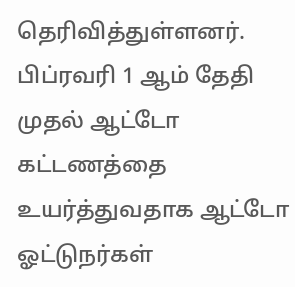தெரிவித்துள்ளனர்.
பிப்ரவரி 1 ஆம் தேதி முதல் ஆட்டோ கட்டணத்தை உயர்த்துவதாக ஆட்டோ ஓட்டுநர்கள்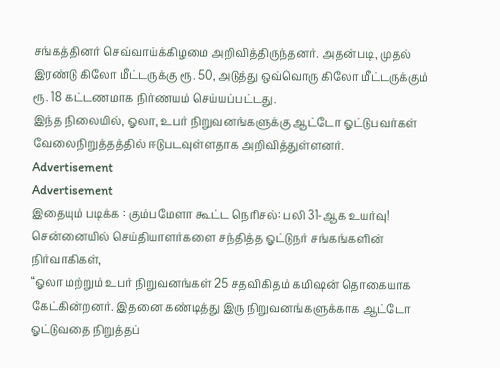சங்கத்தினர் செவ்வாய்க்கிழமை அறிவித்திருந்தனர். அதன்படி, முதல் இரண்டு கிலோ மீட்டருக்கு ரூ. 50, அடுத்து ஒவ்வொரு கிலோ மீட்டருக்கும் ரூ. 18 கட்டணமாக நிர்ணயம் செய்யப்பட்டது.
இந்த நிலையில், ஓலா, உபர் நிறுவனங்களுக்கு ஆட்டோ ஓட்டுபவர்கள் வேலைநிறுத்தத்தில் ஈடுபடவுள்ளதாக அறிவித்துள்ளனர்.
Advertisement
Advertisement
இதையும் படிக்க : கும்பமேளா கூட்ட நெரிசல்: பலி 31-ஆக உயர்வு!
சென்னையில் செய்தியாளர்களை சந்தித்த ஓட்டுநர் சங்கங்களின் நிர்வாகிகள்,
“ஓலா மற்றும் உபர் நிறுவனங்கள் 25 சதவிகிதம் கமிஷன் தொகையாக கேட்கின்றனர். இதனை கண்டித்து இரு நிறுவனங்களுக்காக ஆட்டோ ஓட்டுவதை நிறுத்தப்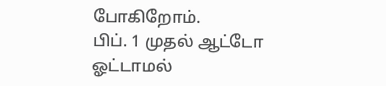போகிறோம்.
பிப். 1 முதல் ஆட்டோ ஓட்டாமல்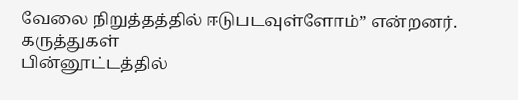வேலை நிறுத்தத்தில் ஈடுபடவுள்ளோம்” என்றனர்.
கருத்துகள்
பின்னூட்டத்தில்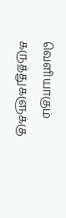வெளியாகும் கருத்துகளுக்கு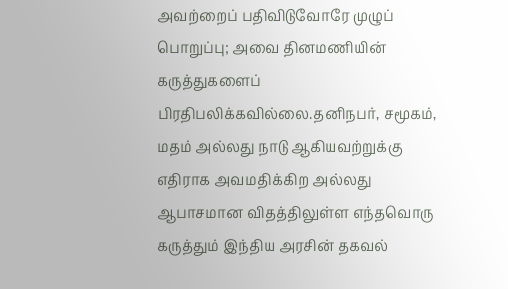அவற்றைப் பதிவிடுவோரே முழுப் பொறுப்பு; அவை தினமணியின் கருத்துகளைப் பிரதிபலிக்கவில்லை.தனிநபர், சமூகம், மதம் அல்லது நாடு ஆகியவற்றுக்கு எதிராக அவமதிக்கிற அல்லது ஆபாசமான விதத்திலுள்ள எந்தவொரு கருத்தும் இந்திய அரசின் தகவல்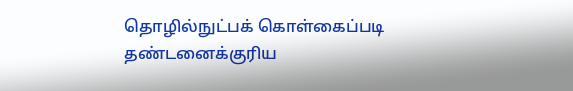தொழில்நுட்பக் கொள்கைப்படி தண்டனைக்குரிய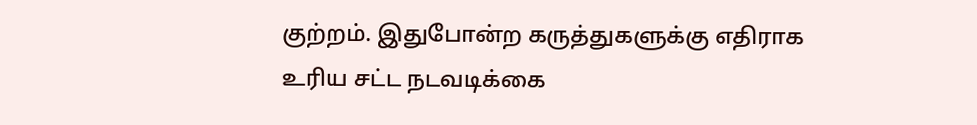குற்றம். இதுபோன்ற கருத்துகளுக்கு எதிராக உரிய சட்ட நடவடிக்கை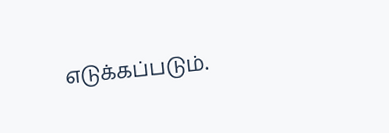எடுக்கப்படும்.